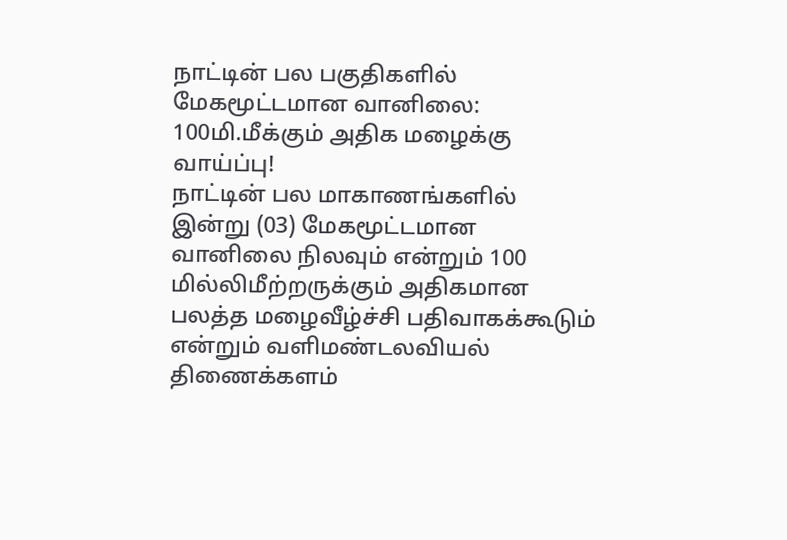நாட்டின் பல பகுதிகளில் மேகமூட்டமான வானிலை: 100மி.மீக்கும் அதிக மழைக்கு வாய்ப்பு!
நாட்டின் பல மாகாணங்களில் இன்று (03) மேகமூட்டமான வானிலை நிலவும் என்றும் 100 மில்லிமீற்றருக்கும் அதிகமான பலத்த மழைவீழ்ச்சி பதிவாகக்கூடும் என்றும் வளிமண்டலவியல் திணைக்களம்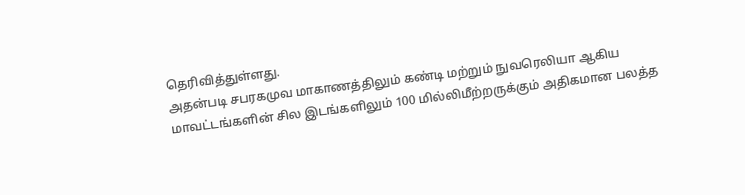தெரிவித்துள்ளது.
அதன்படி சபரகமுவ மாகாணத்திலும் கண்டி மற்றும் நுவரெலியா ஆகிய மாவட்டங்களின் சில இடங்களிலும் 100 மில்லிமீற்றருக்கும் அதிகமான பலத்த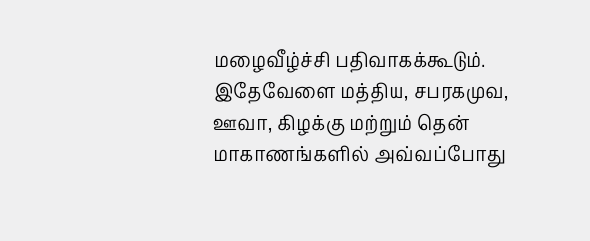மழைவீழ்ச்சி பதிவாகக்கூடும்.
இதேவேளை மத்திய, சபரகமுவ, ஊவா, கிழக்கு மற்றும் தென் மாகாணங்களில் அவ்வப்போது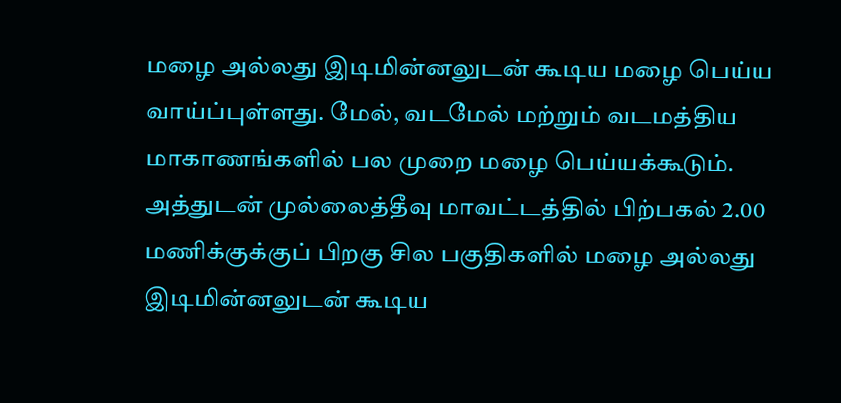மழை அல்லது இடிமின்னலுடன் கூடிய மழை பெய்ய வாய்ப்புள்ளது. மேல், வடமேல் மற்றும் வடமத்திய மாகாணங்களில் பல முறை மழை பெய்யக்கூடும்.
அத்துடன் முல்லைத்தீவு மாவட்டத்தில் பிற்பகல் 2.00 மணிக்குக்குப் பிறகு சில பகுதிகளில் மழை அல்லது இடிமின்னலுடன் கூடிய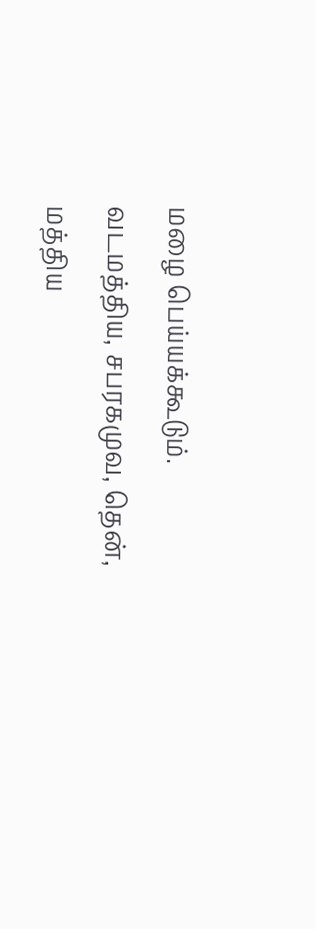மழை பெய்யக்கூடும்.
வடமத்திய, சபரகமுவ, தென், மத்திய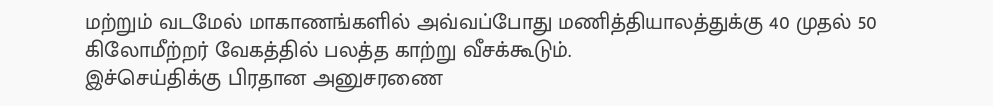மற்றும் வடமேல் மாகாணங்களில் அவ்வப்போது மணித்தியாலத்துக்கு 40 முதல் 50 கிலோமீற்றர் வேகத்தில் பலத்த காற்று வீசக்கூடும்.
இச்செய்திக்கு பிரதான அனுசரணை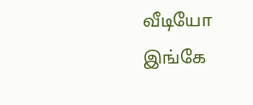வீடியோ இங்கே